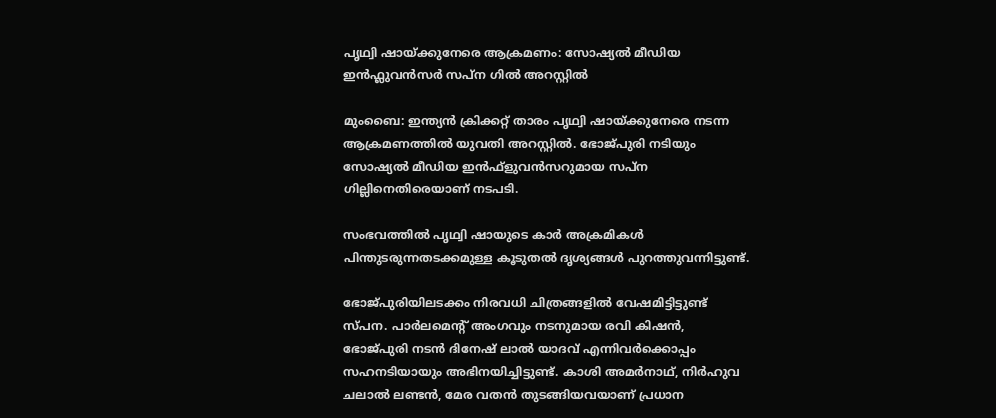പൃഥ്വി ഷായ്ക്കുനേരെ ആക്രമണം: സോഷ്യല്‍ മീഡിയ ഇന്‍ഫ്ലുവന്‍സര്‍ സപ്ന ഗില്‍ അറസ്റ്റില്‍

മുംബൈ: ഇന്ത്യന്‍ ക്രിക്കറ്റ് താരം പൃഥ്വി ഷായ്ക്കുനേരെ നടന്ന ആക്രമണത്തില്‍ യുവതി അറസ്റ്റില്‍. ഭോജ്പുരി നടിയും സോഷ്യല്‍ മീഡിയ ഇന്‍ഫ്‌ളുവന്‍സറുമായ സപ്‌ന ഗില്ലിനെതിരെയാണ് നടപടി.

സംഭവത്തില്‍ പൃഥ്വി ഷായുടെ കാര്‍ അക്രമികള്‍ പിന്തുടരുന്നതടക്കമുള്ള കൂടുതല്‍ ദൃശ്യങ്ങള്‍ പുറത്തുവന്നിട്ടുണ്ട്.

ഭോജ്പുരിയിലടക്കം നിരവധി ചിത്രങ്ങളില്‍ വേഷമിട്ടിട്ടുണ്ട് സ്പന. പാര്‍ലമെന്റ് അംഗവും നടനുമായ രവി കിഷന്‍, ഭോജ്പുരി നടന്‍ ദിനേഷ് ലാല്‍ യാദവ് എന്നിവര്‍ക്കൊപ്പം സഹനടിയായും അഭിനയിച്ചിട്ടുണ്ട്. കാശി അമര്‍നാഥ്, നിര്‍ഹുവ ചലാല്‍ ലണ്ടന്‍, മേര വതന്‍ തുടങ്ങിയവയാണ് പ്രധാന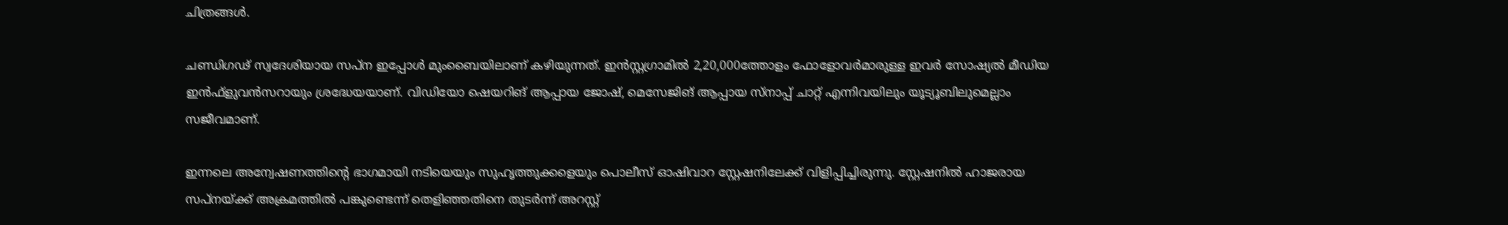ചിത്രങ്ങള്‍.

ചണ്ഡിഗഢ് സ്വദേശിയായ സപ്‌ന ഇപ്പോള്‍ മുംബൈയിലാണ് കഴിയുന്നത്. ഇന്‍സ്റ്റഗ്രാമില്‍ 2,20,000ത്തോളം ഫോളോവര്‍മാരുള്ള ഇവര്‍ സോഷ്യല്‍ മീഡിയ ഇന്‍ഫ്‌ളുവന്‍സറായും ശ്രദ്ധേയയാണ്. വിഡിയോ ഷെയറിങ് ആപ്പായ ജോഷ്, മെസേജിങ് ആപ്പായ സ്‌നാപ്പ് ചാറ്റ് എന്നിവയിലും യൂട്യൂബിലുമെല്ലാം സജീവമാണ്.

ഇന്നലെ അന്വേഷണത്തിന്റെ ഭാഗമായി നടിയെയും സുഹൃത്തുക്കളെയും പൊലീസ് ഓഷിവാറ സ്റ്റേഷനിലേക്ക് വിളിപ്പിച്ചിരുന്നു. സ്റ്റേഷനില്‍ ഹാജരായ സപ്‌നയ്ക്ക് അക്രമത്തില്‍ പങ്കുണ്ടെന്ന് തെളിഞ്ഞതിനെ തുടര്‍ന്ന് അറസ്റ്റ്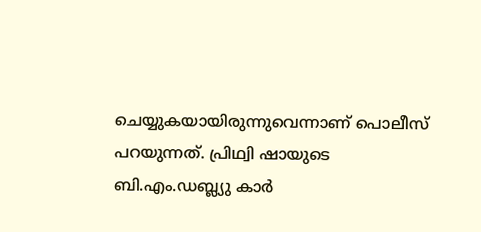ചെയ്യുകയായിരുന്നുവെന്നാണ് പൊലീസ് പറയുന്നത്. പ്രിഥ്വി ഷായുടെ ബി.എം.ഡബ്ല്യു കാര്‍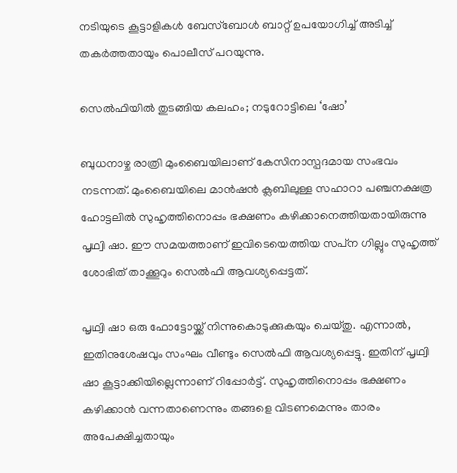നടിയുടെ കൂട്ടാളികള്‍ ബേസ്ബോള്‍ ബാറ്റ് ഉപയോഗിച്ച്‌ അടിച്ച്‌ തകര്‍ത്തതായും പൊലീസ് പറയുന്നു.

സെല്‍ഫിയില്‍ തുടങ്ങിയ കലഹം; നടുറോട്ടിലെ ‘ഷോ’

ബുധനാഴ്ച രാത്രി മുംബൈയിലാണ് കേസിനാസ്പദമായ സംഭവം നടന്നത്. മുംബൈയിലെ മാന്‍ഷന്‍ ക്ലബിലുള്ള സഹാറാ പഞ്ചനക്ഷത്ര ഹോട്ടലില്‍ സുഹൃത്തിനൊപ്പം ഭക്ഷണം കഴിക്കാനെത്തിയതായിരുന്നു പൃഥ്വി ഷാ. ഈ സമയത്താണ് ഇവിടെയെത്തിയ സപ്‌ന ഗില്ലും സുഹൃത്ത് ശോഭിത് താക്കൂറും സെല്‍ഫി ആവശ്യപ്പെട്ടത്.

പൃഥ്വി ഷാ ഒരു ഫോട്ടോയ്ക്ക് നിന്നുകൊടുക്കുകയും ചെയ്തു. എന്നാല്‍, ഇതിനുശേഷവും സംഘം വീണ്ടും സെല്‍ഫി ആവശ്യപ്പെട്ടു. ഇതിന് പൃഥ്വി ഷാ കൂട്ടാക്കിയില്ലെന്നാണ് റിപ്പോര്‍ട്ട്. സുഹൃത്തിനൊപ്പം ഭക്ഷണം കഴിക്കാന്‍ വന്നതാണെന്നും തങ്ങളെ വിടണമെന്നും താരം അപേക്ഷിച്ചതായും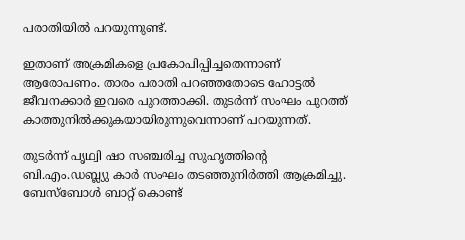പരാതിയില്‍ പറയുന്നുണ്ട്.

ഇതാണ് അക്രമികളെ പ്രകോപിപ്പിച്ചതെന്നാണ് ആരോപണം. താരം പരാതി പറഞ്ഞതോടെ ഹോട്ടല്‍ ജീവനക്കാര്‍ ഇവരെ പുറത്താക്കി. തുടര്‍ന്ന് സംഘം പുറത്ത് കാത്തുനില്‍ക്കുകയായിരുന്നുവെന്നാണ് പറയുന്നത്.

തുടര്‍ന്ന് പൃഥ്വി ഷാ സഞ്ചരിച്ച സുഹൃത്തിന്റെ ബി.എം.ഡബ്ല്യു കാര്‍ സംഘം തടഞ്ഞുനിര്‍ത്തി ആക്രമിച്ചു. ബേസ്‌ബോള്‍ ബാറ്റ് കൊണ്ട്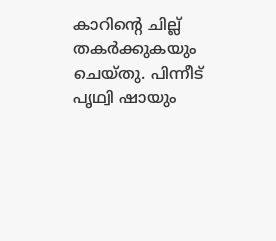കാറിന്റെ ചില്ല് തകര്‍ക്കുകയും ചെയ്തു. പിന്നീട് പൃഥ്വി ഷായും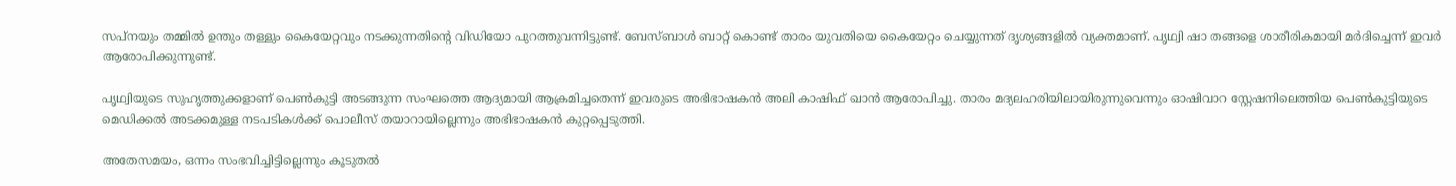സപ്‌നയും തമ്മില്‍ ഉന്തും തള്ളും കൈയേറ്റവും നടക്കുന്നതിന്റെ വിഡിയോ പുറത്തുവന്നിട്ടുണ്ട്. ബേസ്ബാള്‍ ബാറ്റ് കൊണ്ട് താരം യുവതിയെ കൈയേറ്റം ചെയ്യുന്നത് ദൃശ്യങ്ങളില്‍ വ്യക്തമാണ്. പൃഥ്വി ഷാ തങ്ങളെ ശാരീരികമായി മര്‍ദിച്ചെന്ന് ഇവര്‍ ആരോപിക്കുന്നുണ്ട്.

പൃഥ്വിയുടെ സുഹൃത്തുക്കളാണ് പെണ്‍കുട്ടി അടങ്ങുന്ന സംഘത്തെ ആദ്യമായി ആക്രമിച്ചതെന്ന് ഇവരുടെ അഭിഭാഷകന്‍ അലി കാഷിഫ് ഖാന്‍ ആരോപിച്ചു. താരം മദ്യലഹരിയിലായിരുന്നുവെന്നും ഓഷിവാറ സ്റ്റേഷനിലെത്തിയ പെണ്‍കുട്ടിയുടെ മെഡിക്കല്‍ അടക്കമുള്ള നടപടികള്‍ക്ക് പൊലീസ് തയാറായില്ലെന്നും അഭിഭാഷകന്‍ കുറ്റപ്പെടുത്തി.

അതേസമയം, ഒന്നം സംഭവിച്ചിട്ടില്ലെന്നും കൂടുതല്‍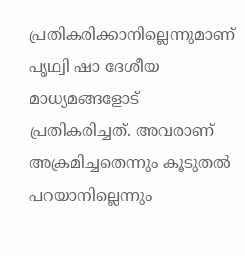പ്രതികരിക്കാനില്ലെന്നുമാണ് പൃഥ്വി ഷാ ദേശീയ മാധ്യമങ്ങളോട് പ്രതികരിച്ചത്. അവരാണ് അക്രമിച്ചതെന്നും കൂടുതല്‍ പറയാനില്ലെന്നും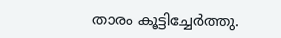താരം കൂട്ടിച്ചേര്‍ത്തു.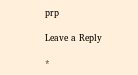prp

Leave a Reply

*